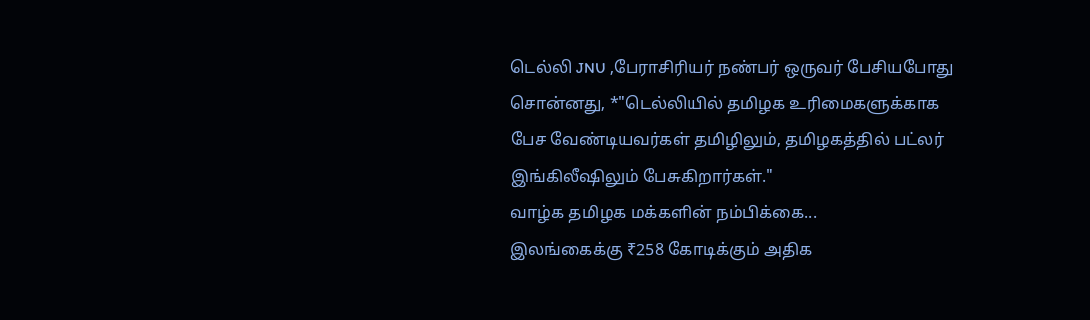டெல்லி JNU ,பேராசிரியர் நண்பர் ஒருவர் பேசியபோது சொன்னது, *"டெல்லியில் தமிழக உரிமைகளுக்காக பேச வேண்டியவர்கள் தமிழிலும், தமிழகத்தில் பட்லர் இங்கிலீஷிலும் பேசுகிறார்கள்."
வாழ்க தமிழக மக்களின் நம்பிக்கை...
இலங்கைக்கு ₹258 கோடிக்கும் அதிக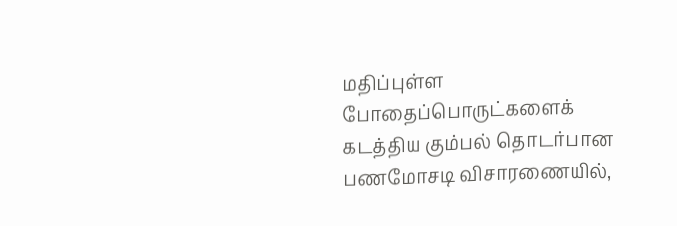மதிப்புள்ள போதைப்பொருட்களைக் கடத்திய கும்பல் தொடர்பான பணமோசடி விசாரணையில்,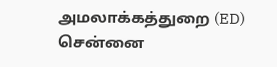அமலாக்கத்துறை (ED) சென்னை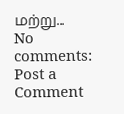மற்று...
No comments:
Post a Comment